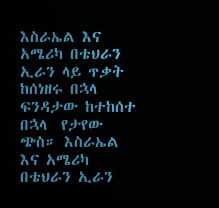እስራኤል እና አሜሪካ በቴህራን ኢራን ላይ ጥቃት ከሰነዘሩ በኋላ ፍንዳታው ከተከሰተ በኋላ  የታየው ጭስ። እስራኤል እና አሜሪካ በቴህራን ኢራን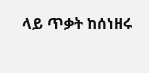ላይ ጥቃት ከሰነዘሩ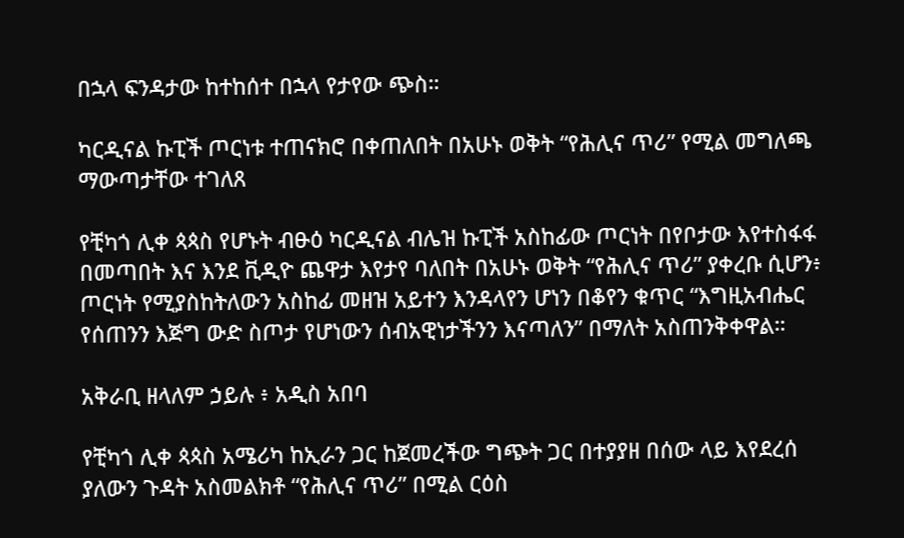በኋላ ፍንዳታው ከተከሰተ በኋላ የታየው ጭስ።

ካርዲናል ኩፒች ጦርነቱ ተጠናክሮ በቀጠለበት በአሁኑ ወቅት “የሕሊና ጥሪ” የሚል መግለጫ ማውጣታቸው ተገለጸ

የቺካጎ ሊቀ ጳጳስ የሆኑት ብፁዕ ካርዲናል ብሌዝ ኩፒች አስከፊው ጦርነት በየቦታው እየተስፋፋ በመጣበት እና እንደ ቪዲዮ ጨዋታ እየታየ ባለበት በአሁኑ ወቅት “የሕሊና ጥሪ” ያቀረቡ ሲሆን፥ ጦርነት የሚያስከትለውን አስከፊ መዘዝ አይተን እንዳላየን ሆነን በቆየን ቁጥር “እግዚአብሔር የሰጠንን እጅግ ውድ ስጦታ የሆነውን ሰብአዊነታችንን እናጣለን” በማለት አስጠንቅቀዋል።

አቅራቢ ዘላለም ኃይሉ ፥ አዲስ አበባ

የቺካጎ ሊቀ ጳጳስ አሜሪካ ከኢራን ጋር ከጀመረችው ግጭት ጋር በተያያዘ በሰው ላይ እየደረሰ ያለውን ጉዳት አስመልክቶ “የሕሊና ጥሪ” በሚል ርዕስ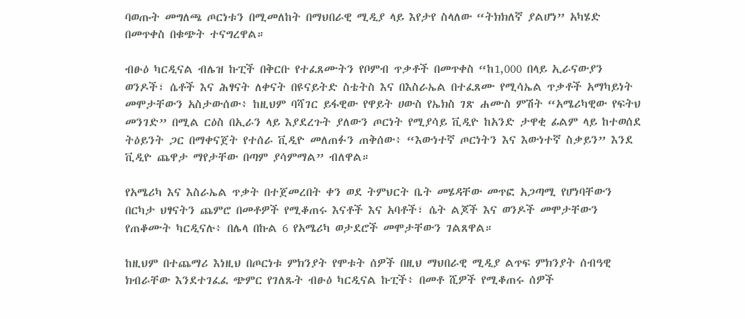ባወጡት መግለጫ ጦርነቱን በሚመለከት በማህበራዊ ሚዲያ ላይ እየታየ ስላለው “ትክክለኛ ያልሆነ” አካሄድ በመጥቀስ በቁጭት ተናግረዋል።

ብፁዕ ካርዲናል ብሌዝ ኩፒች በቅርቡ የተፈጸሙትን የቦምብ ጥቃቶች በመጥቀስ “ከ1,000 በላይ ኢራናውያን ወንዶች፣ ሴቶች እና ሕፃናት ለቀናት በዩናይትድ ስቴትስ እና በእስራኤል በተፈጸሙ የሚሳኤል ጥቃቶች አማካይነት መሞታቸውን አስታውሰው፥ ከዚህም ባሻገር ይፋዊው የዋይት ሀውስ የኤክስ ገጽ ሐሙስ ምሽት “አሜሪካዊው የፍትህ መንገድ” በሚል ርዕስ በኢራን ላይ እያደረጉት ያለውን ጦርነት የሚያሳይ ቪዲዮ ከአንድ ታዋቂ ፊልም ላይ ከተወሰደ ትዕይንት ጋር በማቀናጀት የተሰራ ቪዲዮ መለጠፉን ጠቅሰው፥ “እውነተኛ ጦርነትን እና እውነተኛ ስቃይን” እንደ ቪዲዮ ጨዋታ ማየታቸው በጣም ያሳምማል” ብለዋል።

የአሜሪካ እና እስራኤል ጥቃት በተጀመረበት ቀን ወደ ትምህርት ቤት መሄዳቸው መጥፎ አጋጣሚ የሆነባቸውን በርካታ ህፃናትን ጨምሮ በመቶዎች የሚቆጠሩ እናቶች እና አባቶች፣ ሴት ልጆች እና ወንዶች መሞታቸውን የጠቆሙት ካርዲናሉ፥ በሌላ በኩል 6 የአሜሪካ ወታደሮች መሞታቸውን ገልጸዋል።

ከዚህም በተጨማሪ እነዚህ በጦርነቱ ምክንያት የሞቱት ሰዎች በዚህ ማህበራዊ ሚዲያ ልጥፍ ምክንያት ሰብዓዊ ክብራቸው እንደተገፈፈ ጭምር የገለጹት ብፁዕ ካርዲናል ኩፒች፥ በመቶ ሺዎች የሚቆጠሩ ሰዎች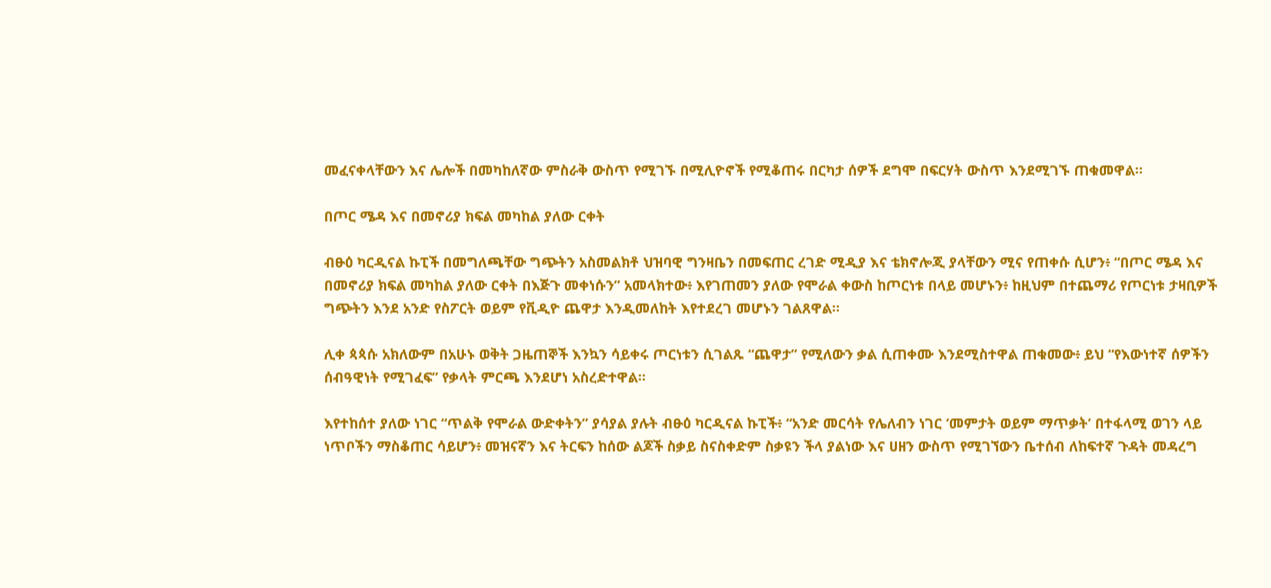መፈናቀላቸውን እና ሌሎች በመካከለኛው ምስራቅ ውስጥ የሚገኙ በሚሊዮኖች የሚቆጠሩ በርካታ ሰዎች ደግሞ በፍርሃት ውስጥ እንደሚገኙ ጠቁመዋል።

በጦር ሜዳ እና በመኖሪያ ክፍል መካከል ያለው ርቀት

ብፁዕ ካርዲናል ኩፒች በመግለጫቸው ግጭትን አስመልክቶ ህዝባዊ ግንዛቤን በመፍጠር ረገድ ሚዲያ እና ቴክኖሎጂ ያላቸውን ሚና የጠቀሱ ሲሆን፥ “በጦር ሜዳ እና በመኖሪያ ክፍል መካከል ያለው ርቀት በእጅጉ መቀነሱን” አመላክተው፥ እየገጠመን ያለው የሞራል ቀውስ ከጦርነቱ በላይ መሆኑን፥ ከዚህም በተጨማሪ የጦርነቱ ታዛቢዎች ግጭትን እንደ አንድ የስፖርት ወይም የቪዲዮ ጨዋታ እንዲመለከት እየተደረገ መሆኑን ገልጸዋል።

ሊቀ ጳጳሱ አክለውም በአሁኑ ወቅት ጋዜጠኞች እንኳን ሳይቀሩ ጦርነቱን ሲገልጹ “ጨዋታ” የሚለውን ቃል ሲጠቀሙ እንደሚስተዋል ጠቁመው፥ ይህ “የእውነተኛ ሰዎችን ሰብዓዊነት የሚገፈፍ” የቃላት ምርጫ እንደሆነ አስረድተዋል።

እየተከሰተ ያለው ነገር “ጥልቅ የሞራል ውድቀትን” ያሳያል ያሉት ብፁዕ ካርዲናል ኩፒች፥ “አንድ መርሳት የሌለብን ነገር ‘መምታት ወይም ማጥቃት’ በተፋላሚ ወገን ላይ ነጥቦችን ማስቆጠር ሳይሆን፥ መዝናኛን እና ትርፍን ከሰው ልጆች ስቃይ ስናስቀድም ስቃዩን ችላ ያልነው እና ሀዘን ውስጥ የሚገኘውን ቤተሰብ ለከፍተኛ ጉዳት መዳረግ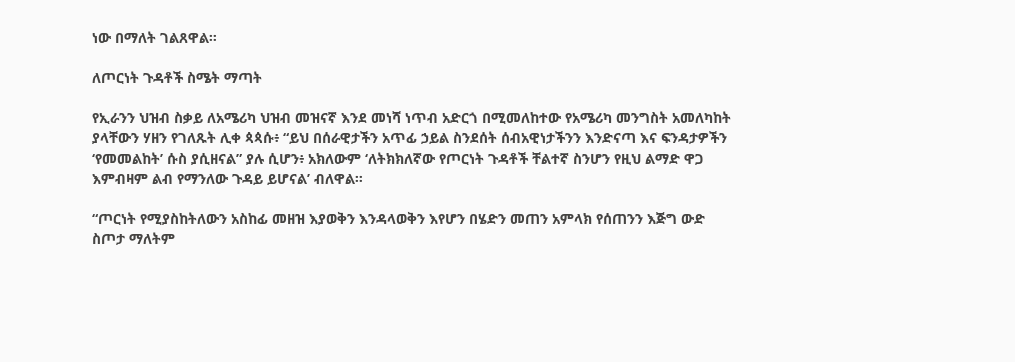ነው በማለት ገልጸዋል።

ለጦርነት ጉዳቶች ስሜት ማጣት

የኢራንን ህዝብ ስቃይ ለአሜሪካ ህዝብ መዝናኛ እንደ መነሻ ነጥብ አድርጎ በሚመለከተው የአሜሪካ መንግስት አመለካከት ያላቸውን ሃዘን የገለጹት ሊቀ ጳጳሱ፥ “ይህ በሰራዊታችን አጥፊ ኃይል ስንደሰት ሰብአዊነታችንን እንድናጣ እና ፍንዳታዎችን ‘የመመልከት’ ሱስ ያሲዘናል” ያሉ ሲሆን፥ አክለውም ‘ለትክክለኛው የጦርነት ጉዳቶች ቸልተኛ ስንሆን የዚህ ልማድ ዋጋ እምብዛም ልብ የማንለው ጉዳይ ይሆናል’ ብለዋል።

“ጦርነት የሚያስከትለውን አስከፊ መዘዝ እያወቅን እንዳላወቅን እየሆን በሄድን መጠን አምላክ የሰጠንን እጅግ ውድ ስጦታ ማለትም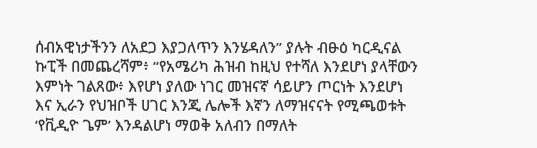ሰብአዊነታችንን ለአደጋ እያጋለጥን እንሄዳለን” ያሉት ብፁዕ ካርዲናል ኩፒች በመጨረሻም፥ “የአሜሪካ ሕዝብ ከዚህ የተሻለ እንደሆነ ያላቸውን እምነት ገልጸው፥ እየሆነ ያለው ነገር መዝናኛ ሳይሆን ጦርነት እንደሆነ እና ኢራን የህዝቦች ሀገር እንጂ ሌሎች እኛን ለማዝናናት የሚጫወቱት ‘የቪዲዮ ጌም’ እንዳልሆነ ማወቅ አለብን በማለት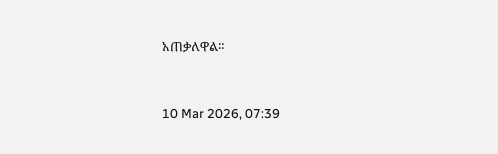አጠቃለዋል።



10 Mar 2026, 07:39